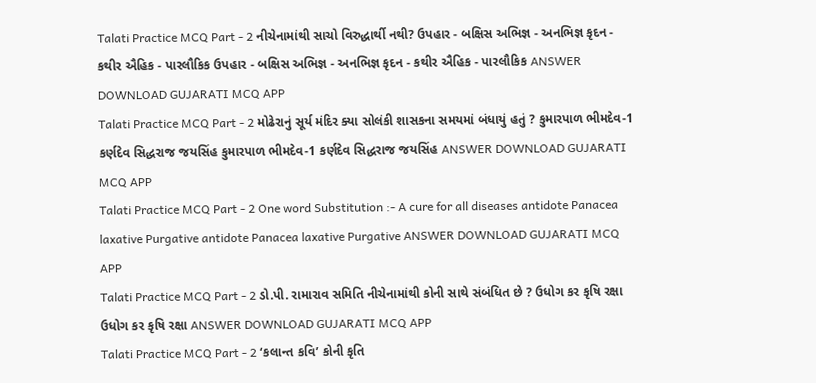Talati Practice MCQ Part - 2 નીચેનામાંથી સાચો વિરુદ્ધાર્થી નથી? ઉપહાર - બક્ષિસ અભિજ્ઞ - અનભિજ્ઞ કૃદન - કથીર ઐહિક - પારલૌકિક ઉપહાર - બક્ષિસ અભિજ્ઞ - અનભિજ્ઞ કૃદન - કથીર ઐહિક - પારલૌકિક ANSWER DOWNLOAD GUJARATI MCQ APP
Talati Practice MCQ Part - 2 મોઢેરાનું સૂર્ય મંદિર ક્યા સોલંકી શાસકના સમયમાં બંધાયું હતું ? કુમારપાળ ભીમદેવ-1 કર્ણદેવ સિદ્ધરાજ જયસિંહ કુમારપાળ ભીમદેવ-1 કર્ણદેવ સિદ્ધરાજ જયસિંહ ANSWER DOWNLOAD GUJARATI MCQ APP
Talati Practice MCQ Part - 2 One word Substitution :- A cure for all diseases antidote Panacea laxative Purgative antidote Panacea laxative Purgative ANSWER DOWNLOAD GUJARATI MCQ APP
Talati Practice MCQ Part - 2 ડો.પી. રામારાવ સમિતિ નીચેનામાંથી કોની સાથે સંબંધિત છે ? ઉધોગ કર કૃષિ રક્ષા ઉધોગ કર કૃષિ રક્ષા ANSWER DOWNLOAD GUJARATI MCQ APP
Talati Practice MCQ Part - 2 ‘કલાન્ત કવિ’ કોની કૃતિ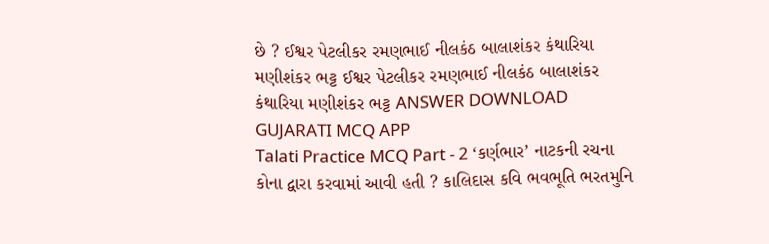છે ? ઈશ્વર પેટલીકર રમણભાઈ નીલકંઠ બાલાશંકર કંથારિયા મણીશંકર ભટ્ટ ઈશ્વર પેટલીકર રમણભાઈ નીલકંઠ બાલાશંકર કંથારિયા મણીશંકર ભટ્ટ ANSWER DOWNLOAD GUJARATI MCQ APP
Talati Practice MCQ Part - 2 ‘કર્ણભાર’ નાટકની રચના કોના દ્વારા કરવામાં આવી હતી ? કાલિદાસ કવિ ભવભૂતિ ભરતમુનિ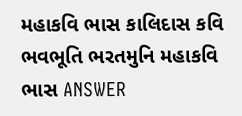મહાકવિ ભાસ કાલિદાસ કવિ ભવભૂતિ ભરતમુનિ મહાકવિ ભાસ ANSWER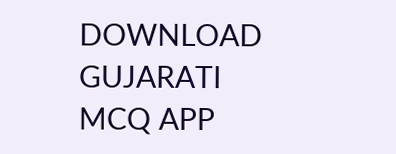DOWNLOAD GUJARATI MCQ APP